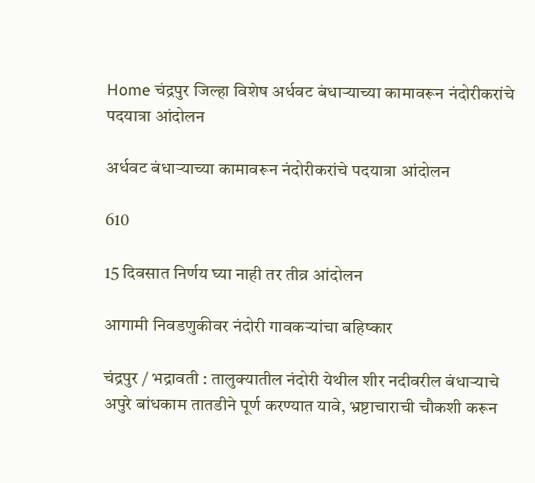Home चंद्रपुर जिल्हा विशेष अर्धवट बंधाऱ्याच्या कामावरून नंदोरीकरांचे पदयात्रा आंदोलन

अर्धवट बंधाऱ्याच्या कामावरून नंदोरीकरांचे पदयात्रा आंदोलन

610

15 दिवसात निर्णय घ्या नाही तर तीव्र आंदोलन

आगामी निवडणुकीवर नंदोरी गावकऱ्यांचा बहिष्कार

चंद्रपुर / भद्रावती : तालुक्यातील नंदोरी येथील शीर नदीवरील बंधाऱ्याचे अपुरे बांधकाम तातडीने पूर्ण करण्यात यावे, भ्रष्टाचाराची चौकशी करून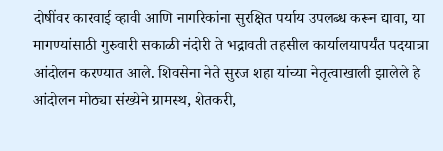दोषींवर कारवाई व्हावी आणि नागरिकांना सुरक्षित पर्याय उपलब्ध करून द्यावा, या मागण्यांसाठी गुरुवारी सकाळी नंदोरी ते भद्रावती तहसील कार्यालयापर्यंत पदयात्रा आंदोलन करण्यात आले. शिवसेना नेते सुरज शहा यांच्या नेतृत्वाखाली झालेले हे आंदोलन मोठ्या संख्येने ग्रामस्थ, शेतकरी,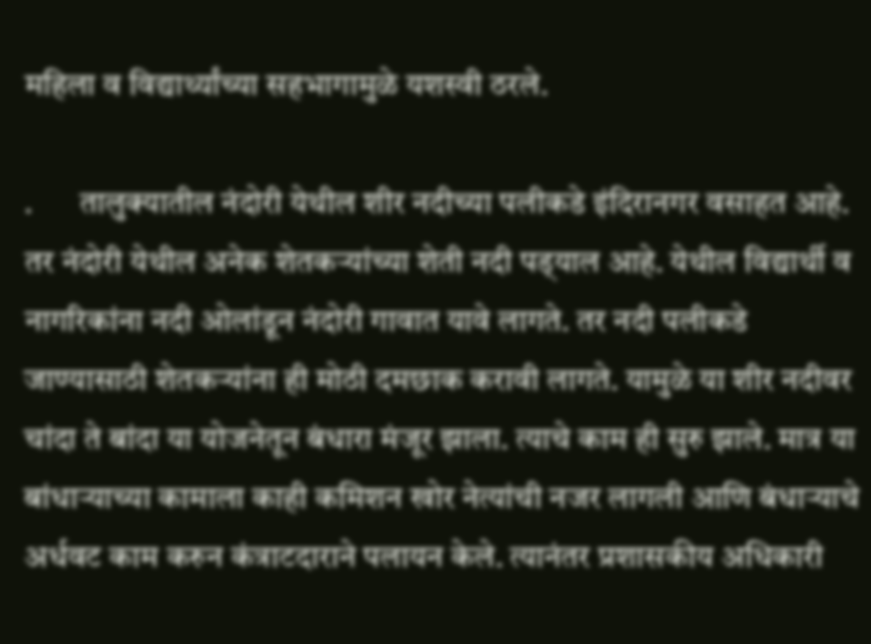महिला व विद्यार्थ्यांच्या सहभागामुळे यशस्वी ठरले.

.       तालुक्यातील नंदोरी येथील शीर नदीच्या पलीकडे इंदिरानगर वसाहत आहे. तर नंदोरी येथील अनेक शेतकऱ्यांच्या शेती नदी पड्‌याल आहे. येथील विद्यार्थी व नागरिकांना नदी ओलांडून नंदोरी गावात यावे लागते. तर नदी पलीकडे जाण्यासाठी शेतकऱ्यांना ही मोठी दमछाक करावी लागते. यामुळे या शीर नदीवर चांदा ते बांदा या योजनेतून बंधारा मंजूर झाला. त्याचे काम ही सुरु झाले. मात्र या बांधाऱ्याच्या कामाला काही कमिशन खोर नेत्यांची नजर लागली आणि बंधाऱ्याचे अर्धवट काम करुन कंत्राटदाराने पलायन केले. त्यानंतर प्रशासकीय अधिकारी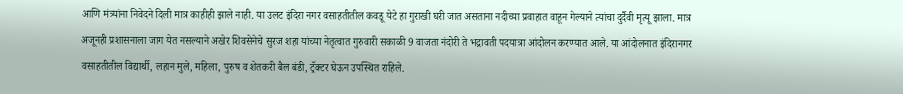आणि मंत्र्यांना निवेदने दिली मात्र काहीही झाले नाही. या उलट इंदिरा नगर वसाहतीतील कवडू येटे हा गुराखी घरी जात असताना नदीच्या प्रवाहात वाहून गेल्याने त्यांचा दुर्दैवी मृत्यू झाला. मात्र अजूनही प्रशासनाला जाग येत नसल्याने अखेर शिवसेनेचे सुरज शहा यांच्या नेतृत्वात गुरुवारी सकाळी 9 वाजता नंदोरी ते भद्रावती पदयात्रा आंदोलन करण्यात आले. या आंदोलनात इंदिरानगर वसाहतीतील विद्यार्थी, लहान मुले, महिला, पुरुष व शेतकरी बैल बंडी, ट्रॅक्टर घेऊन उपस्थित राहिले.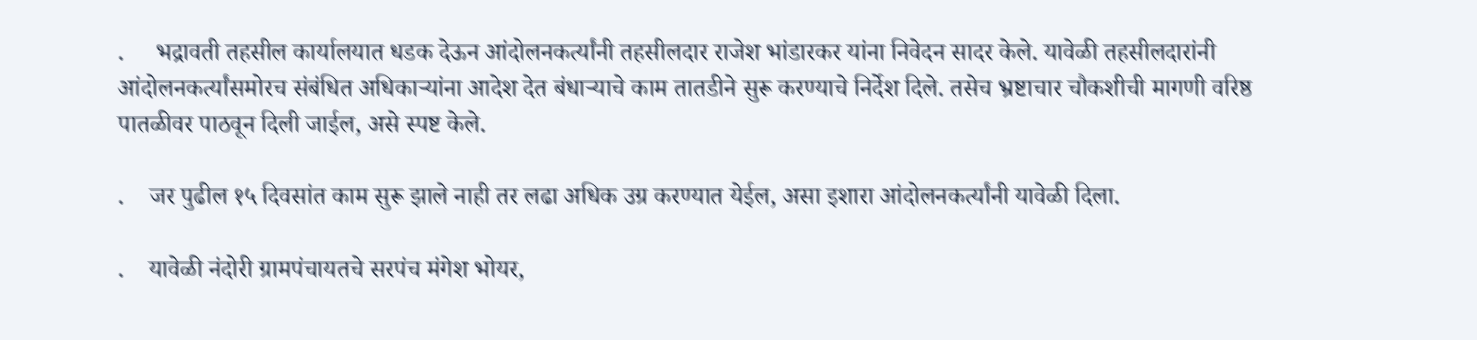.     भद्रावती तहसील कार्यालयात धडक देऊन आंदोलनकर्त्यांनी तहसीलदार राजेश भांडारकर यांना निवेदन सादर केले. यावेळी तहसीलदारांनी आंदोलनकर्त्यांसमोरच संबंधित अधिकाऱ्यांना आदेश देत बंधाऱ्याचे काम तातडीने सुरू करण्याचे निर्देश दिले. तसेच भ्रष्टाचार चौकशीची मागणी वरिष्ठ पातळीवर पाठवून दिली जाईल, असे स्पष्ट केले.

.    जर पुढील १५ दिवसांत काम सुरू झाले नाही तर लढा अधिक उग्र करण्यात येईल, असा इशारा आंदोलनकर्त्यांनी यावेळी दिला.

.    यावेळी नंदोरी ग्रामपंचायतचे सरपंच मंगेश भोयर,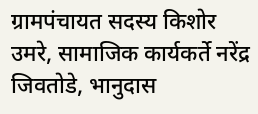ग्रामपंचायत सदस्य किशोर उमरे, सामाजिक कार्यकर्ते नरेंद्र जिवतोडे, भानुदास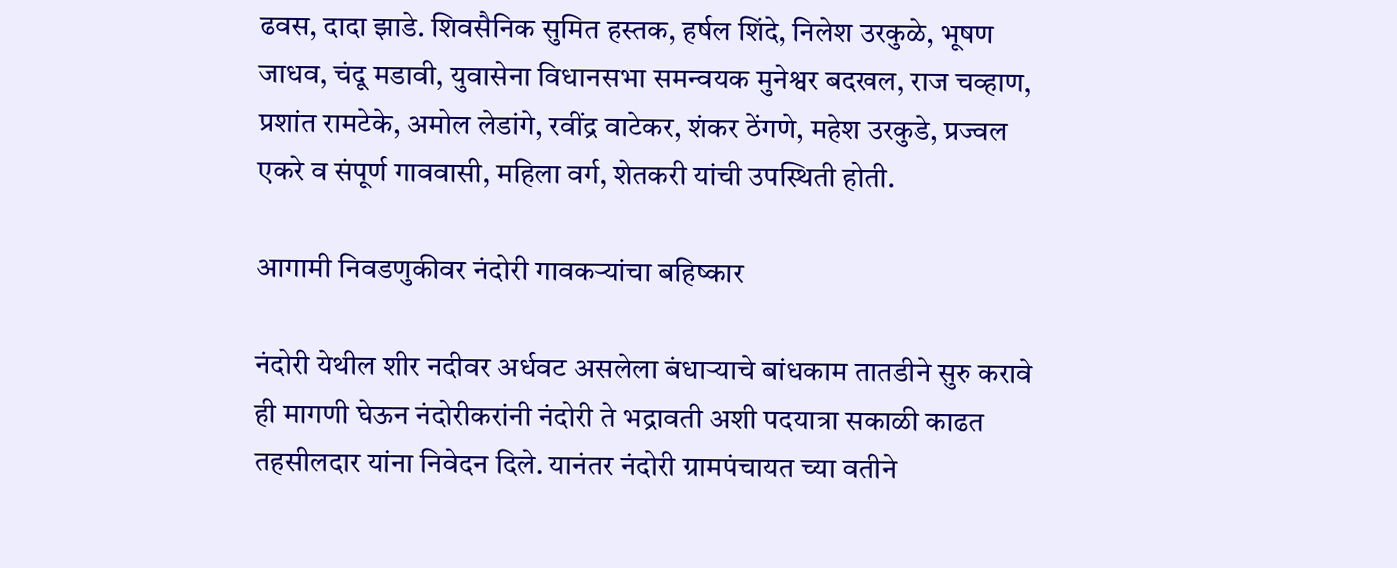ढवस, दादा झाडे. शिवसैनिक सुमित हस्तक, हर्षल शिंदे, निलेश उरकुळे, भूषण जाधव, चंदू मडावी, युवासेना विधानसभा समन्वयक मुनेश्वर बदखल, राज चव्हाण, प्रशांत रामटेके, अमोल लेडांगे, रवींद्र वाटेकर, शंकर ठेंगणे, महेश उरकुडे, प्रज्वल एकरे व संपूर्ण गाववासी, महिला वर्ग, शेतकरी यांची उपस्थिती होती.

आगामी निवडणुकीवर नंदोरी गावकऱ्यांचा बहिष्कार

नंदोरी येथील शीर नदीवर अर्धवट असलेला बंधाऱ्याचे बांधकाम तातडीने सुरु करावे ही मागणी घेऊन नंदोरीकरांनी नंदोरी ते भद्रावती अशी पदयात्रा सकाळी काढत तहसीलदार यांना निवेदन दिले. यानंतर नंदोरी ग्रामपंचायत च्या वतीने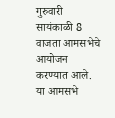गुरुवारी सायंकाळी 8 वाजता आमसभेचे आयोजन करण्यात आले. या आमसभे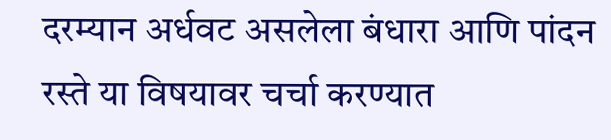दरम्यान अर्धवट असलेला बंधारा आणि पांदन रस्ते या विषयावर चर्चा करण्यात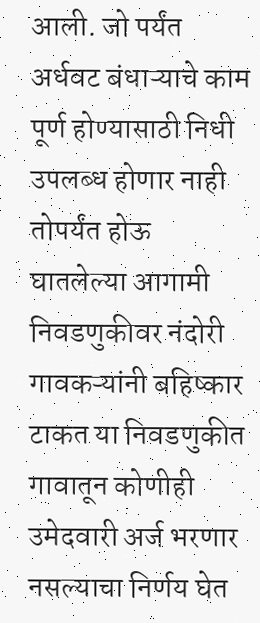आली. जो पर्यंत अर्धवट बंधाऱ्याचे काम पूर्ण होण्यासाठी निधी उपलब्ध होणार नाही तोपर्यंत होऊ घातलेल्या आगामी निवडणुकीवर नंदोरी गावकऱ्यांनी बहिष्कार टाकत या निवडणुकीत गावातून कोणीही उमेदवारी अर्ज भरणार नसल्याचा निर्णय घेत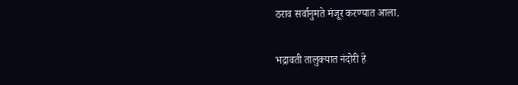ठराव सर्वानुमते मंजूर करण्यात आला.

भद्रावती तालुक्यात नंदोरी हे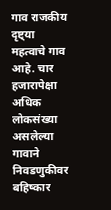गाव राजकीय दृष्ट्‌या महत्वाचे गाव आहे. चार हजारापेक्षा अधिक लोकसंख्या असलेल्या गावाने निवडणुकीवर बहिष्कार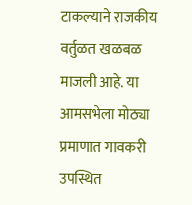टाकल्याने राजकीय वर्तुळत खळबळ माजली आहे. या आमसभेला मोठ्या प्रमाणात गावकरी उपस्थित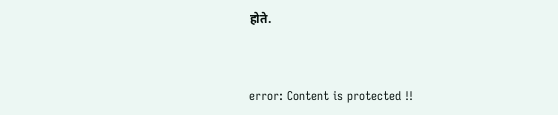होते.



error: Content is protected !!